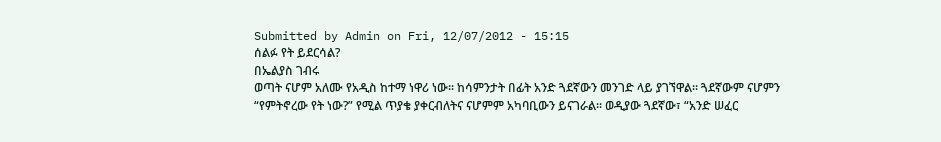Submitted by Admin on Fri, 12/07/2012 - 15:15
ሰልፉ የት ይደርሳል?
በኤልያስ ገብሩ
ወጣት ናሆም አለሙ የአዲስ ከተማ ነዋሪ ነው፡፡ ከሳምንታት በፊት አንድ ጓደኛውን መንገድ ላይ ያገኘዋል፡፡ ጓደኛውም ናሆምን “የምትኖረው የት ነው?” የሚል ጥያቄ ያቀርብለትና ናሆምም አካባቢውን ይናገራል፡፡ ወዲያው ጓደኛው፣ “አንድ ሠፈር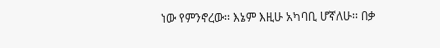ነው የምንኖረው፡፡ እኔም እዚሁ አካባቢ ሆኛለሁ፡፡ በቃ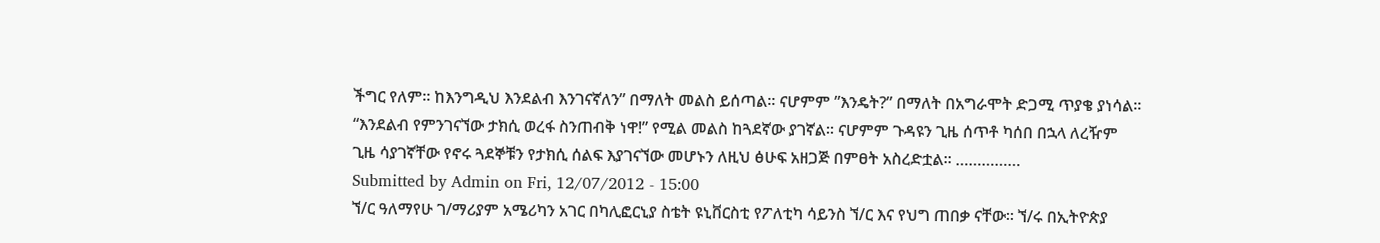ችግር የለም፡፡ ከእንግዲህ እንደልብ እንገናኛለን” በማለት መልስ ይሰጣል፡፡ ናሆምም ”እንዴት?” በማለት በአግራሞት ድጋሚ ጥያቄ ያነሳል፡፡ “እንደልብ የምንገናኘው ታክሲ ወረፋ ስንጠብቅ ነዋ!” የሚል መልስ ከጓደኛው ያገኛል፡፡ ናሆምም ጉዳዩን ጊዜ ሰጥቶ ካሰበ በኋላ ለረዥም ጊዜ ሳያገኛቸው የኖሩ ጓደኞቹን የታክሲ ሰልፍ እያገናኘው መሆኑን ለዚህ ፅሁፍ አዘጋጅ በምፀት አስረድቷል፡፡ ……………
Submitted by Admin on Fri, 12/07/2012 - 15:00
ኘ/ር ዓለማየሁ ገ/ማሪያም አሜሪካን አገር በካሊፎርኒያ ስቴት ዩኒቨርስቲ የፖለቲካ ሳይንስ ኘ/ር እና የህግ ጠበቃ ናቸው፡፡ ኘ/ሩ በኢትዮጵያ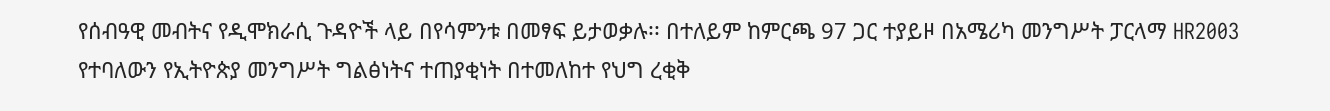የሰብዓዊ መብትና የዲሞክራሲ ጉዳዮች ላይ በየሳምንቱ በመፃፍ ይታወቃሉ፡፡ በተለይም ከምርጫ 97 ጋር ተያይዞ በአሜሪካ መንግሥት ፓርላማ HR2003 የተባለውን የኢትዮጵያ መንግሥት ግልፅነትና ተጠያቂነት በተመለከተ የህግ ረቂቅ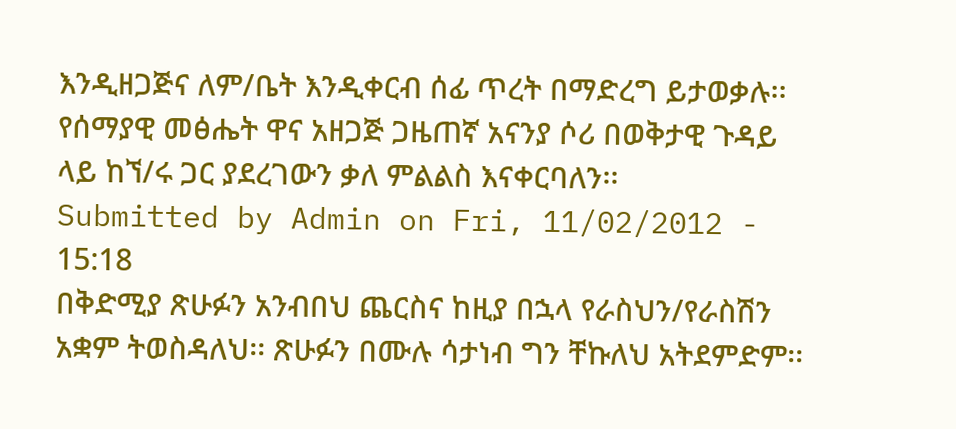እንዲዘጋጅና ለም/ቤት እንዲቀርብ ሰፊ ጥረት በማድረግ ይታወቃሉ፡፡
የሰማያዊ መፅሔት ዋና አዘጋጅ ጋዜጠኛ አናንያ ሶሪ በወቅታዊ ጉዳይ ላይ ከኘ/ሩ ጋር ያደረገውን ቃለ ምልልስ እናቀርባለን፡፡
Submitted by Admin on Fri, 11/02/2012 - 15:18
በቅድሚያ ጽሁፉን አንብበህ ጨርስና ከዚያ በኋላ የራስህን/የራስሽን አቋም ትወስዳለህ፡፡ ጽሁፉን በሙሉ ሳታነብ ግን ቸኩለህ አትደምድም፡፡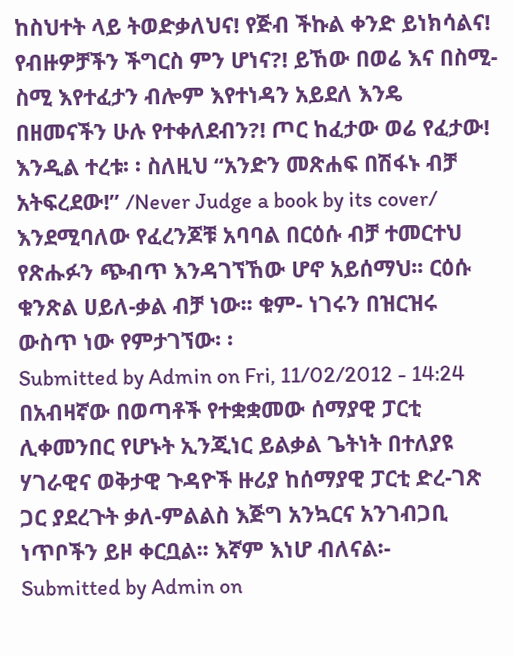ከስህተት ላይ ትወድቃለህና! የጅብ ችኩል ቀንድ ይነክሳልና! የብዙዎቻችን ችግርስ ምን ሆነና?! ይኸው በወሬ እና በስሚ- ስሚ እየተፈታን ብሎም እየተነዳን አይደለ እንዴ በዘመናችን ሁሉ የተቀለደብን?! ጦር ከፈታው ወሬ የፈታው! እንዲል ተረቱ፡ ፡ ስለዚህ “አንድን መጽሐፍ በሽፋኑ ብቻ አትፍረደው!” /Never Judge a book by its cover/ እንደሚባለው የፈረንጆቹ አባባል በርዕሱ ብቻ ተመርተህ የጽሑፉን ጭብጥ እንዳገኘኸው ሆኖ አይሰማህ፡፡ ርዕሱ ቁንጽል ሀይለ-ቃል ብቻ ነው፡፡ ቁም- ነገሩን በዝርዝሩ ውስጥ ነው የምታገኘው፡ ፡
Submitted by Admin on Fri, 11/02/2012 - 14:24
በአብዛኛው በወጣቶች የተቋቋመው ሰማያዊ ፓርቲ ሊቀመንበር የሆኑት ኢንጂነር ይልቃል ጌትነት በተለያዩ ሃገራዊና ወቅታዊ ጉዳዮች ዙሪያ ከሰማያዊ ፓርቲ ድረ-ገጽ ጋር ያደረጉት ቃለ-ምልልስ እጅግ አንኳርና አንገብጋቢ ነጥቦችን ይዞ ቀርቧል፡፡ እኛም እነሆ ብለናል፡-
Submitted by Admin on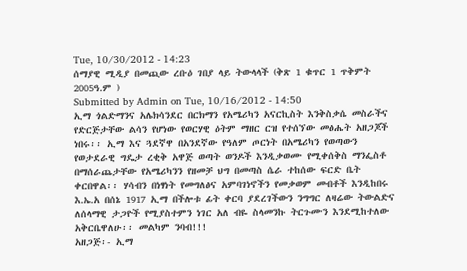Tue, 10/30/2012 - 14:23
ሰማያዊ ሚዲያ በመጪው ረቡዕ ገበያ ላይ ትውላላች (ቅጽ 1 ቁጥር 1 ጥቅምት 2005ዓ.ም )
Submitted by Admin on Tue, 10/16/2012 - 14:50
ኢማ ጎልድማንና አሌክሳንደር በርክማን የአሜሪካን አናርኪስት እንቅስቃሴ መስራችና የድርጅታቸው ልሳን የሆነው የወርሃዊ ዕትም ማዘር ርዝ የተሰኘው መፅሔት አዘጋጆች ነበሩ፡፡ ኢማ እና ጓደኛዋ በአንደኛው የዓለም ጦርነት በአሜሪካን የወጣውን የወታደራዊ ግዴታ ረቂቅ አዋጅ ወጣት ወንዶች እንዲቃወሙ የሚቀሰቅስ ማንፌስቶ በማሰራጨታቸው የአሜሪካንን የዘመቻ ህግ በመጣስ ሴራ ተከሰው ፍርድ ቤት ቀርበዋል፡፡ ሃሳብን በነፃነት የመግለፅና አምባገነኖችን የመቃወም መብቶች እንዲከበሩ እ.ኤ.አ በሰኔ 1917 ኢማ በችሎቱ ፊት ቀርባ ያደረገችውን ንግግር ለዛሬው ትውልድና ለሰላማዊ ታጋዮች የሚያስተምን ነገር አለ ብዬ ስላመንኩ ትርጉሙን እንደሚከተለው አቅርቤዋለሁ፡፡ መልካም ንባብ!!!
አዘጋጅ፡- ኢማ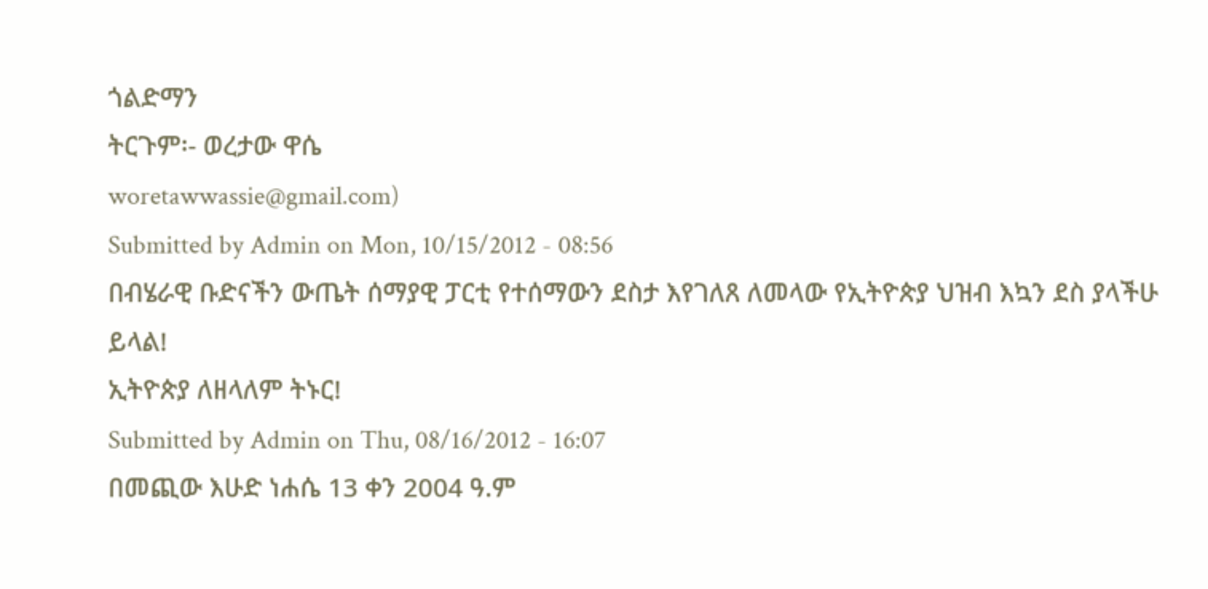ጎልድማን
ትርጉም፡- ወረታው ዋሴ
woretawwassie@gmail.com)
Submitted by Admin on Mon, 10/15/2012 - 08:56
በብሄራዊ ቡድናችን ውጤት ሰማያዊ ፓርቲ የተሰማውን ደስታ እየገለጸ ለመላው የኢትዮጵያ ህዝብ እኳን ደስ ያላችሁ ይላል!
ኢትዮጵያ ለዘላለም ትኑር!
Submitted by Admin on Thu, 08/16/2012 - 16:07
በመጪው እሁድ ነሐሴ 13 ቀን 2004 ዓ.ም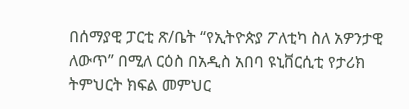በሰማያዊ ፓርቲ ጽ/ቤት “የኢትዮጵያ ፖለቲካ ስለ አዎንታዊ ለውጥ” በሚለ ርዕስ በአዲስ አበባ ዩኒቨርሲቲ የታሪክ ትምህርት ክፍል መምህር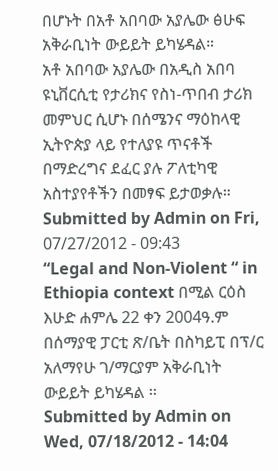በሆኑት በአቶ አበባው አያሌው ፅሁፍ አቅራቢነት ውይይት ይካሄዳል።
አቶ አበባው አያሌው በአዲስ አበባ ዩኒቨርሲቲ የታሪክና የስነ-ጥበብ ታሪክ መምህር ሲሆኑ በሰሜንና ማዕከላዊ ኢትዮጵያ ላይ የተለያዩ ጥናቶች በማድረግና ደፈር ያሉ ፖለቲካዊ አስተያየቶችን በመፃፍ ይታወቃሉ።
Submitted by Admin on Fri, 07/27/2012 - 09:43
“Legal and Non-Violent “ in Ethiopia context በሚል ርዕስ እሁድ ሐምሌ 22 ቀን 2004ዓ.ም በሰማያዊ ፓርቲ ጽ/ቤት በስካይፒ በፕ/ር አለማየሁ ገ/ማርያም አቅራቢነት ውይይት ይካሄዳል ፡፡
Submitted by Admin on Wed, 07/18/2012 - 14:04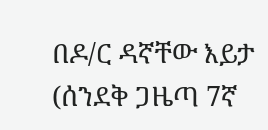በዶ/ር ዳኛቸው እይታ
(ሰንደቅ ጋዜጣ 7ኛ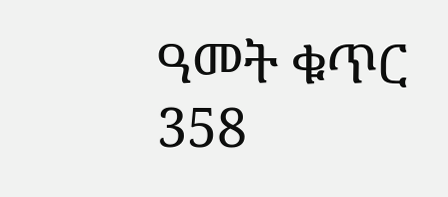ዓመት ቁጥር 358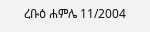ረቡዕ ሐምሌ 11/2004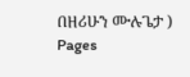በዘሪሁን ሙሉጌታ )
Pages